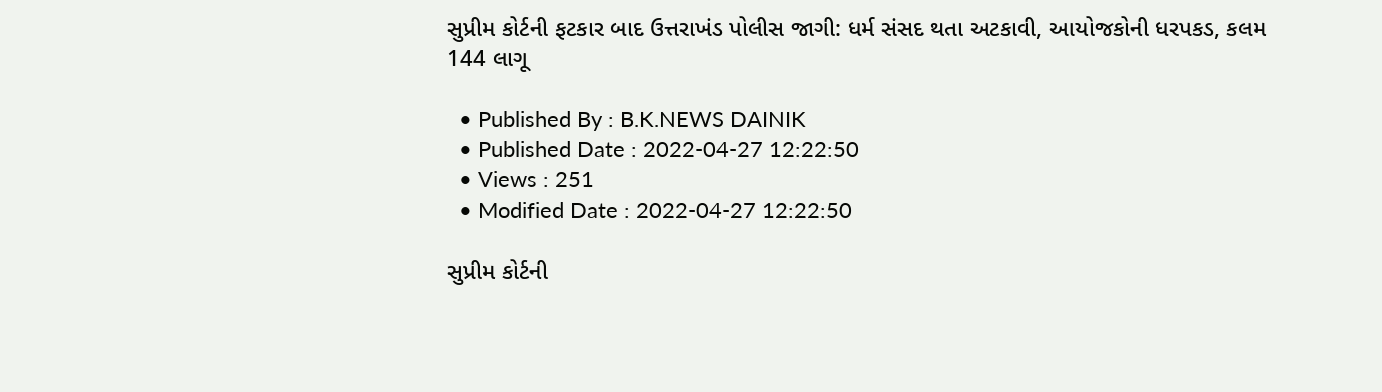સુપ્રીમ કોર્ટની ફટકાર બાદ ઉત્તરાખંડ પોલીસ જાગી: ધર્મ સંસદ થતા અટકાવી, આયોજકોની ધરપકડ, કલમ 144 લાગૂ

  • Published By : B.K.NEWS DAINIK
  • Published Date : 2022-04-27 12:22:50
  • Views : 251
  • Modified Date : 2022-04-27 12:22:50

સુપ્રીમ કોર્ટની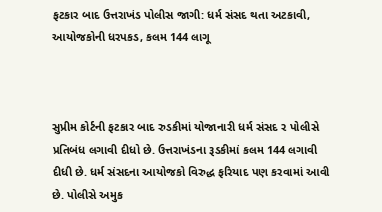ફટકાર બાદ ઉત્તરાખંડ પોલીસ જાગી: ધર્મ સંસદ થતા અટકાવી, આયોજકોની ધરપકડ, કલમ 144 લાગૂ



સુપ્રીમ કોર્ટની ફટકાર બાદ રુડકીમાં યોજાનારી ધર્મ સંસદ ર પોલીસે પ્રતિબંધ લગાવી દીધો છે. ઉત્તરાખંડના રૂડકીમાં કલમ 144 લગાવી દીધી છે. ધર્મ સંસદના આયોજકો વિરુદ્ધ ફરિયાદ પણ કરવામાં આવી છે. પોલીસે અમુક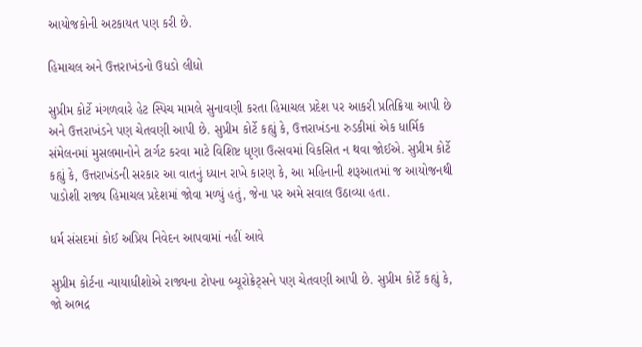આયોજકોની અટકાયત પણ કરી છે.

હિમાચલ અને ઉત્તરાખંડનો ઉધડો લીધો

સુપ્રીમ કોર્ટે મંગળવારે હેટ સ્પિચ મામલે સુનાવણી કરતા હિમાચલ પ્રદેશ પર આકરી પ્રતિક્રિયા આપી છે અને ઉત્તરાખંડને પણ ચેતવણી આપી છે. સુપ્રીમ કોર્ટે કહ્યું કે, ઉત્તરાખંડના રુડકીમાં એક ધાર્મિક સંમેલનમાં મુસલમાનોને ટાર્ગટ કરવા માટે વિશિષ્ટ ધૃણા ઉત્સવમાં વિકસિત ન થવા જોઈએ. સુપ્રીમ કોર્ટે કહ્યું કે, ઉત્તરાખંડની સરકાર આ વાતનું ધ્યાન રાખે કારણ કે, આ મહિનાની શરૂઆતમાં જ આયોજનથી પાડોશી રાજ્ય હિમાચલ પ્રદેશમાં જોવા મળ્યું હતું, જેના પર અમે સવાલ ઉઠાવ્યા હતા.

ધર્મ સંસદમાં કોઈ અપ્રિય નિવેદન આપવામાં નહીં આવે

સુપ્રીમ કોર્ટના ન્યાયાધીશોએ રાજ્યના ટોપના બ્યૂરોક્રેટ્સને પણ ચેતવણી આપી છે. સુપ્રીમ કોર્ટે કહ્યું કે, જો અભદ્ર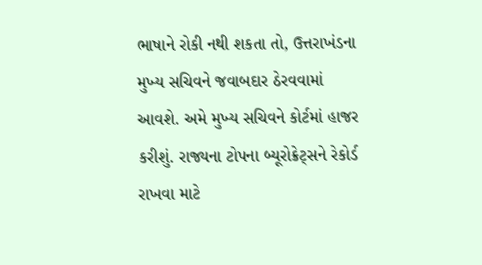ભાષાને રોકી નથી શકતા તો, ઉત્તરાખંડના મુખ્ય સચિવને જવાબદાર ઠેરવવામાં આવશે. અમે મુખ્ય સચિવને કોર્ટમાં હાજર કરીશું. રાજ્યના ટોપના બ્યૂરોક્રેટ્સને રેકોર્ડ રાખવા માટે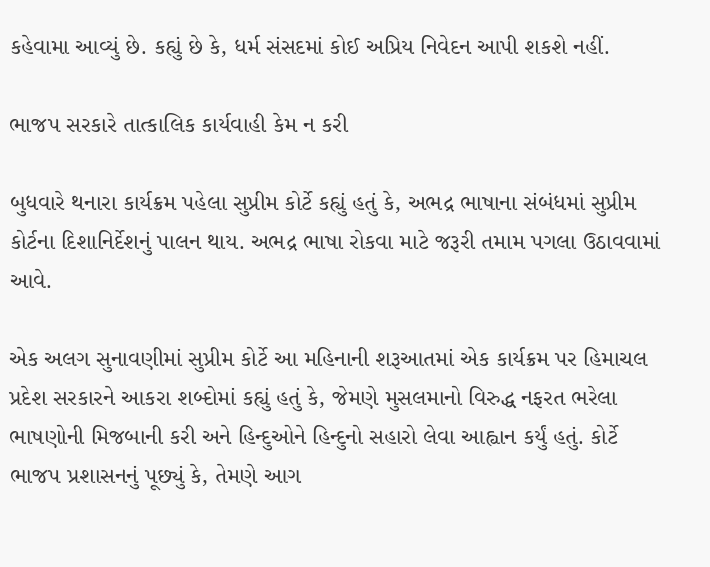કહેવામા આવ્યું છે. કહ્યું છે કે, ધર્મ સંસદમાં કોઈ અપ્રિય નિવેદન આપી શકશે નહીં.

ભાજપ સરકારે તાત્કાલિક કાર્યવાહી કેમ ન કરી

બુધવારે થનારા કાર્યક્રમ પહેલા સુપ્રીમ કોર્ટે કહ્યું હતું કે, અભદ્ર ભાષાના સંબંધમાં સુપ્રીમ કોર્ટના દિશાનિર્દેશનું પાલન થાય. અભદ્ર ભાષા રોકવા માટે જરૂરી તમામ પગલા ઉઠાવવામાં આવે.

એક અલગ સુનાવણીમાં સુપ્રીમ કોર્ટે આ મહિનાની શરૂઆતમાં એક કાર્યક્રમ પર હિમાચલ પ્રદેશ સરકારને આકરા શબ્દોમાં કહ્યું હતું કે, જેમણે મુસલમાનો વિરુદ્ધ નફરત ભરેલા ભાષણોની મિજબાની કરી અને હિન્દુઓને હિન્દુનો સહારો લેવા આહ્વાન કર્યું હતું. કોર્ટે ભાજપ પ્રશાસનનું પૂછ્યું કે, તેમણે આગ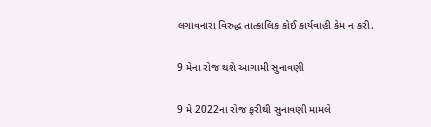લગાવનારા વિરુદ્ધ તાત્કાલિક કોઈ કાર્યવાહી કેમ ન કરી.

9 મેના રોજ થશે આગામી સુનાવણી

9 મે 2022ના રોજ ફરીથી સુનાવણી મામલે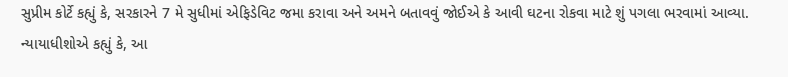સુપ્રીમ કોર્ટે કહ્યું કે, સરકારને 7 મે સુધીમાં એફિડેવિટ જમા કરાવા અને અમને બતાવવું જોઈએ કે આવી ઘટના રોકવા માટે શું પગલા ભરવામાં આવ્યા. ન્યાયાધીશોએ કહ્યું કે, આ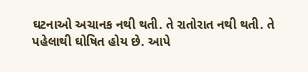ઘટનાઓ અચાનક નથી થતી. તે રાતોરાત નથી થતી. તે પહેલાથી ઘોષિત હોય છે. આપે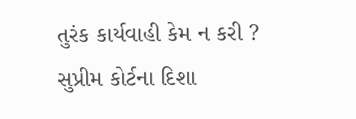તુરંક કાર્યવાહી કેમ ન કરી ? સુપ્રીમ કોર્ટના દિશા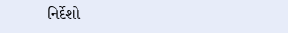નિર્દેશો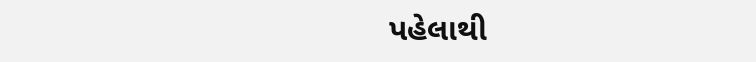પહેલાથી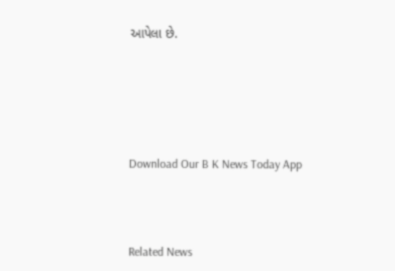આપેલા છે.





Download Our B K News Today App



Related News